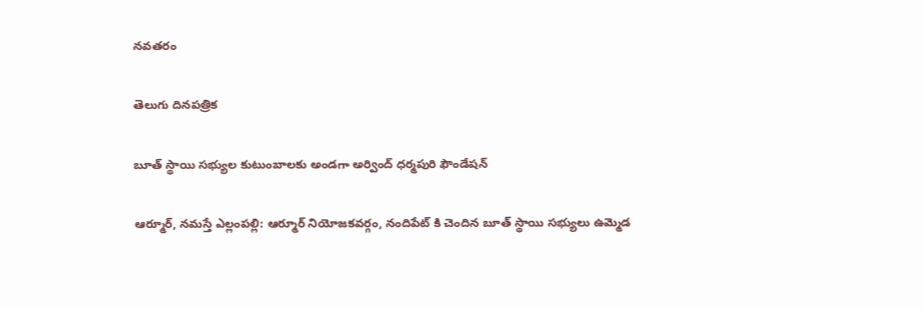నవతరం

తెలుగు దినపత్రిక

బూత్ స్థాయి సభ్యుల కుటుంబాలకు అండగా అర్వింద్ ధర్మపురి ఫౌండేషన్

ఆర్మూర్, నమస్తే ఎల్లంపల్లి: ఆర్మూర్ నియోజకవర్గం, నందిపేట్ కి చెందిన బూత్ స్థాయి సభ్యులు ఉమ్మెడ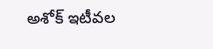అశోక్ ఇటీవల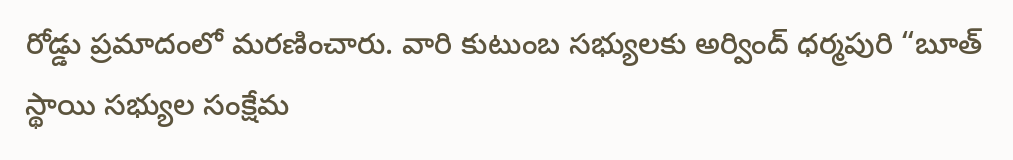రోడ్డు ప్రమాదంలో మరణించారు. వారి కుటుంబ సభ్యులకు అర్వింద్ ధర్మపురి “బూత్ స్థాయి సభ్యుల సంక్షేమ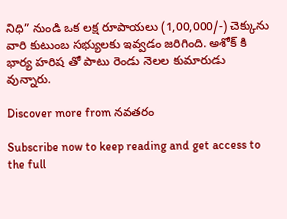నిధి” నుండి ఒక లక్ష రూపాయలు (1,00,000/-) చెక్కును వారి కుటుంబ సభ్యులకు ఇవ్వడం జరిగింది. అశోక్ కి భార్య హరిష తో పాటు రెండు నెలల కుమారుడు వున్నారు.

Discover more from నవతరం

Subscribe now to keep reading and get access to the full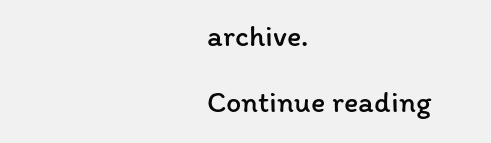archive.

Continue reading